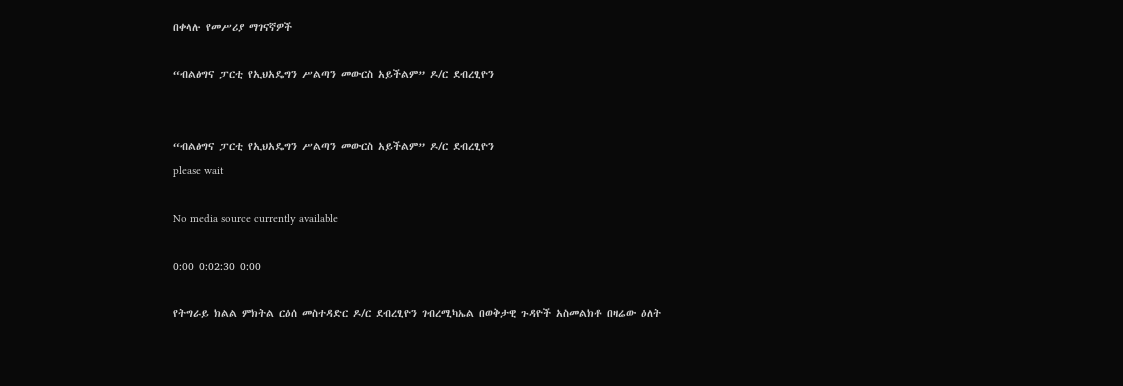በቀላሉ የመሥሪያ ማገናኛዎች

“ብልፅግና ፓርቲ የኢህአዴግን ሥልጣን መውርስ አይችልም” ዶ/ር ደብረፂዮን


“ብልፅግና ፓርቲ የኢህአዴግን ሥልጣን መውርስ አይችልም” ዶ/ር ደብረፂዮን
please wait

No media source currently available

0:00 0:02:30 0:00

የትግራይ ክልል ምክትል ርዕሰ መስተዳድር ዶ/ር ደብረፂዮን ገብረሚካኤል በወቅታዊ ጉዳዮች አስመልክቶ በዛሬው ዕለት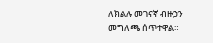ለክልሉ መገናኛ ብዙኃን መግለጫ ሰጥተዋል።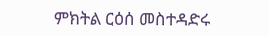ምክትል ርዕሰ መስተዳድሩ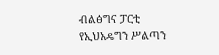ብልፅግና ፓርቲ የኢህአዴግን ሥልጣን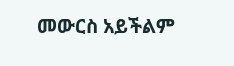መውርስ አይችልም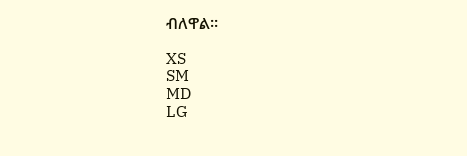ብለዋል።

XS
SM
MD
LG